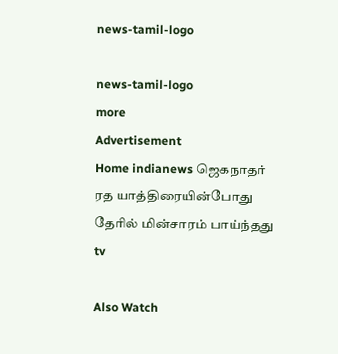news-tamil-logo

news-tamil-logo
more
Advertisement
Home indianews ஜெகநாதர் ரத யாத்திரையின்போது தேரில் மின்சாரம் பாய்ந்தது
tv

Also Watch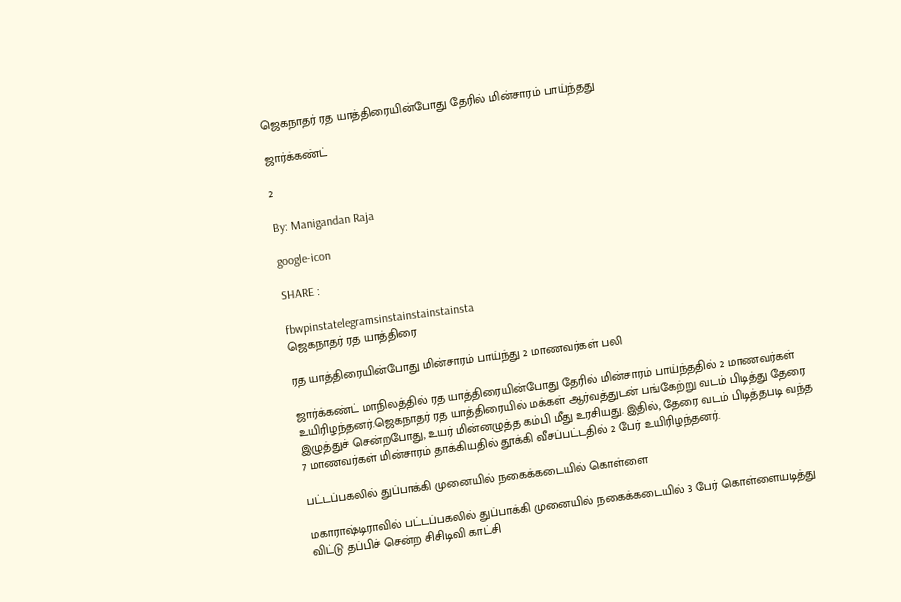ஜெகநாதர் ரத யாத்திரையின்போது தேரில் மின்சாரம் பாய்ந்தது

ஜார்க்கண்ட்

2

By: Manigandan Raja

google-icon

SHARE :

fbwpinstatelegramsinstainstainstainsta
ஜெகநாதர் ரத யாத்திரை

ரத யாத்திரையின்போது மின்சாரம் பாய்ந்து 2 மாணவர்கள் பலி

ஜார்க்கண்ட் மாநிலத்தில் ரத யாத்திரையின்போது தேரில் மின்சாரம் பாய்ந்ததில் 2 மாணவர்கள் உயிரிழந்தனர்.ஜெகநாதர் ரத யாத்திரையில் மக்கள் ஆர்வத்துடன் பங்கேற்று வடம் பிடித்து தேரை இழுத்துச் சென்றபோது, உயர் மின்னழுத்த கம்பி மீது உரசியது. இதில், தேரை வடம் பிடித்தபடி வந்த 7 மாணவர்கள் மின்சாரம் தாக்கியதில் தூக்கி வீசப்பட்டதில் 2 பேர் உயிரிழந்தனர்.

பட்டப்பகலில் துப்பாக்கி முனையில் நகைக்கடையில் கொள்ளை

மகாராஷ்டிராவில் பட்டப்பகலில் துப்பாக்கி முனையில் நகைக்கடையில் 3 பேர் கொள்ளையடித்து விட்டு தப்பிச் சென்ற சிசிடிவி காட்சி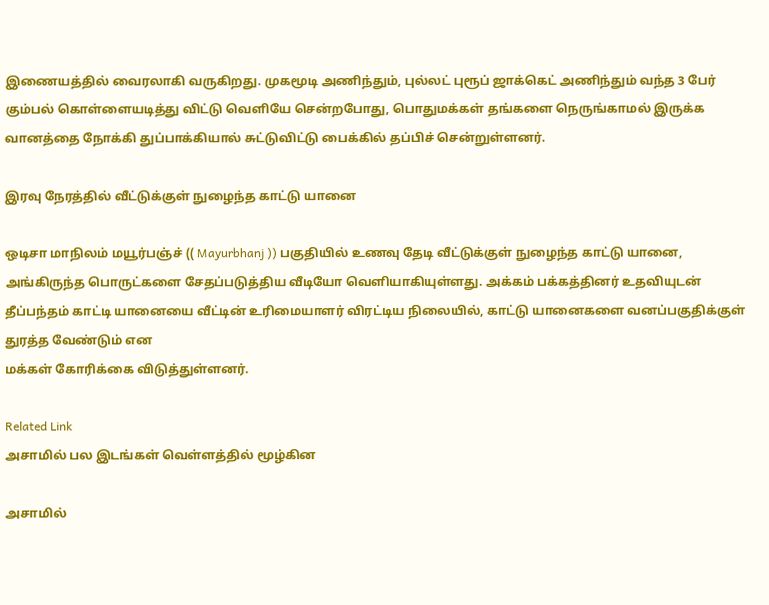இணையத்தில் வைரலாகி வருகிறது. முகமூடி அணிந்தும், புல்லட் புரூப் ஜாக்கெட் அணிந்தும் வந்த 3 பேர் கும்பல் கொள்ளையடித்து விட்டு வெளியே சென்றபோது, பொதுமக்கள் தங்களை நெருங்காமல் இருக்க வானத்தை நோக்கி துப்பாக்கியால் சுட்டுவிட்டு பைக்கில் தப்பிச் சென்றுள்ளனர்.

இரவு நேரத்தில் வீட்டுக்குள் நுழைந்த காட்டு யானை

ஒடிசா மாநிலம் மயூர்பஞ்ச் (( Mayurbhanj )) பகுதியில் உணவு தேடி வீட்டுக்குள் நுழைந்த காட்டு யானை, அங்கிருந்த பொருட்களை சேதப்படுத்திய வீடியோ வெளியாகியுள்ளது. அக்கம் பக்கத்தினர் உதவியுடன் தீப்பந்தம் காட்டி யானையை வீட்டின் உரிமையாளர் விரட்டிய நிலையில், காட்டு யானைகளை வனப்பகுதிக்குள் துரத்த வேண்டும் என
மக்கள் கோரிக்கை விடுத்துள்ளனர்.

Related Link
அசாமில் பல இடங்கள் வெள்ளத்தில் மூழ்கின

அசாமில்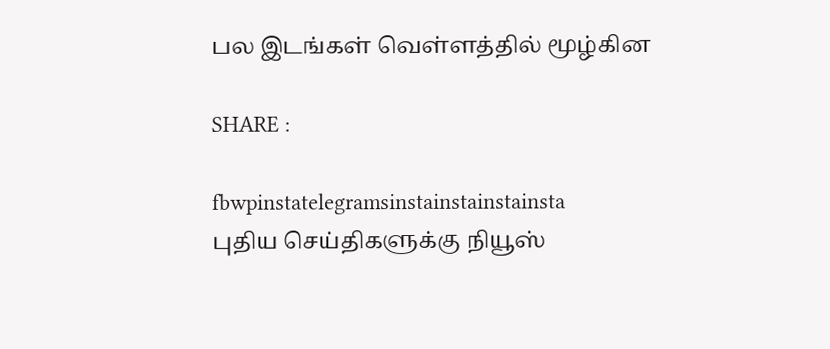பல இடங்கள் வெள்ளத்தில் மூழ்கின

SHARE :

fbwpinstatelegramsinstainstainstainsta
புதிய செய்திகளுக்கு நியூஸ்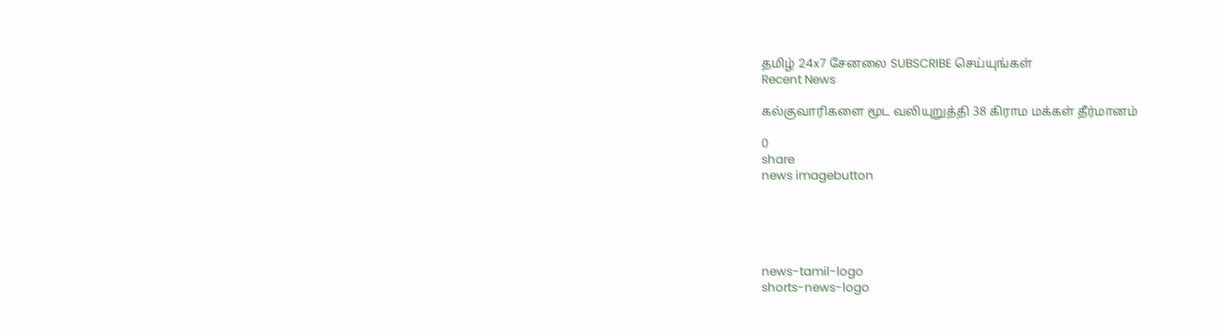தமிழ் 24x7 சேனலை SUBSCRIBE செய்யுங்கள்
Recent News

கல்குவாரிகளை மூட வலியுறுத்தி 38 கிராம மக்கள் தீர்மானம்

0
share
news imagebutton





news-tamil-logo
shorts-news-logo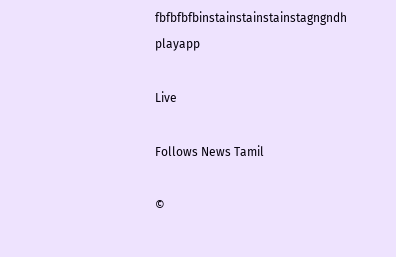fbfbfbfbinstainstainstainstagngndh
playapp

Live

Follows News Tamil

©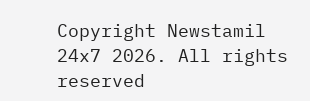Copyright Newstamil 24x7 2026. All rights reserved